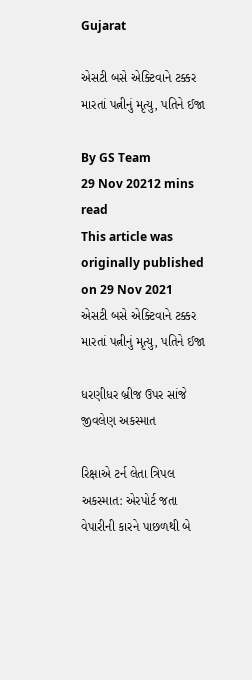Gujarat

એસટી બસે એક્ટિવાને ટક્કર મારતાં પત્નીનું મૃત્યુ, પતિને ઈજા

By GS Team
29 Nov 20212 mins read
This article was originally published on 29 Nov 2021
એસટી બસે એક્ટિવાને ટક્કર મારતાં પત્નીનું મૃત્યુ, પતિને ઈજા

ધરણીધર બ્રીજ ઉપર સાંજે જીવલેણ અકસ્માત

રિક્ષાએ ટર્ન લેતા ત્રિપલ અકસ્માત: એરપોર્ટ જતા વેપારીની કારને પાછળથી બે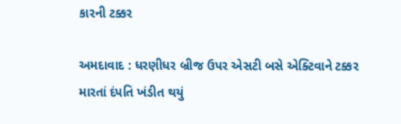કારની ટક્કર

અમદાવાદ : ધરણીધર બ્રીજ ઉપર એસટી બસે એક્ટિવાને ટક્કર મારતાં દંપતિ ખંડીત થયું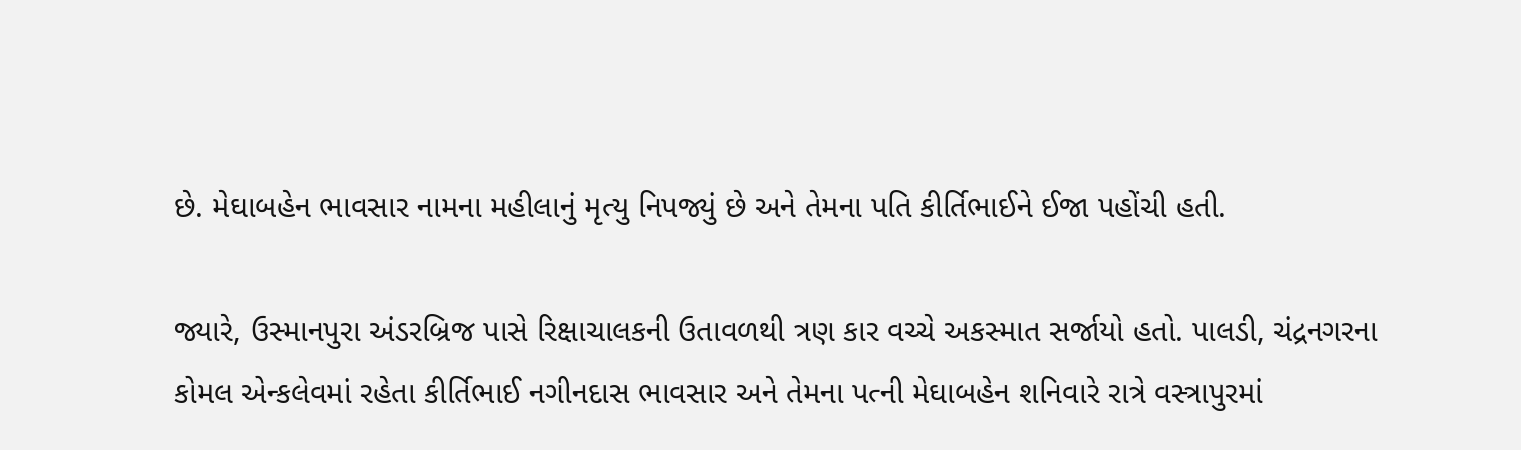છે. મેઘાબહેન ભાવસાર નામના મહીલાનું મૃત્યુ નિપજ્યું છે અને તેમના પતિ કીર્તિભાઈને ઈજા પહોંચી હતી.

જ્યારે, ઉસ્માનપુરા અંડરબ્રિજ પાસે રિક્ષાચાલકની ઉતાવળથી ત્રણ કાર વચ્ચે અકસ્માત સર્જાયો હતો. પાલડી, ચંદ્રનગરના કોમલ એન્કલેવમાં રહેતા કીર્તિભાઈ નગીનદાસ ભાવસાર અને તેમના પત્ની મેઘાબહેન શનિવારે રાત્રે વસ્ત્રાપુરમાં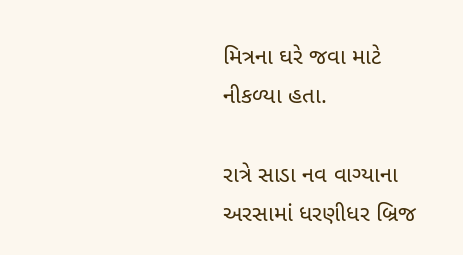મિત્રના ઘરે જવા માટે નીકળ્યા હતા.

રાત્રે સાડા નવ વાગ્યાના અરસામાં ધરણીધર બ્રિજ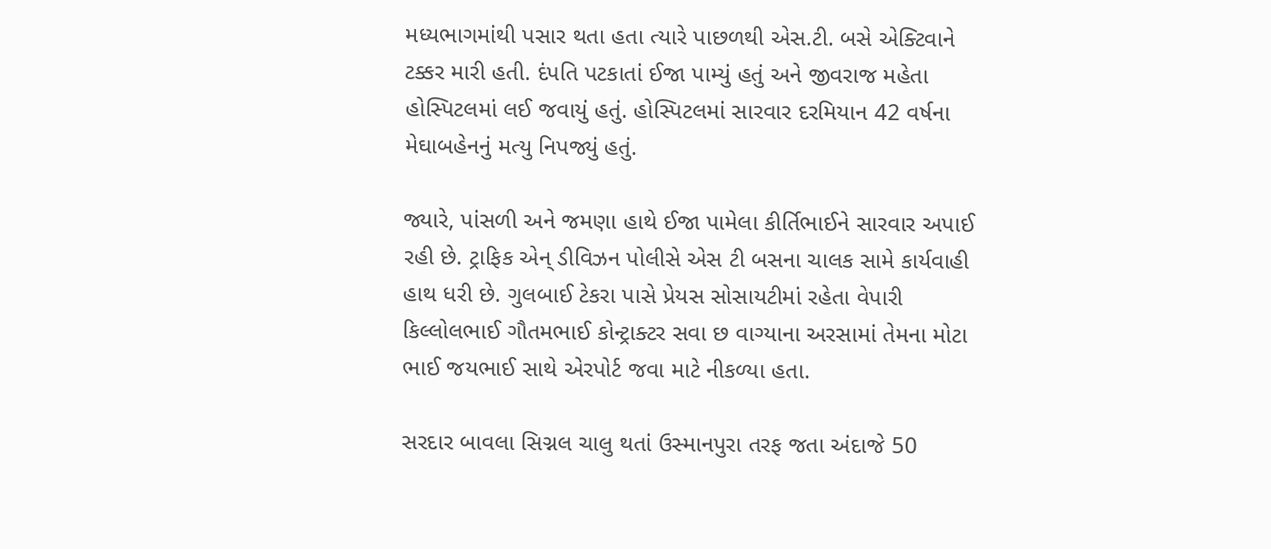મધ્યભાગમાંથી પસાર થતા હતા ત્યારે પાછળથી એસ.ટી. બસે એક્ટિવાને ટક્કર મારી હતી. દંપતિ પટકાતાં ઈજા પામ્યું હતું અને જીવરાજ મહેતા હોસ્પિટલમાં લઈ જવાયું હતું. હોસ્પિટલમાં સારવાર દરમિયાન 42 વર્ષના મેઘાબહેનનું મત્યુ નિપજ્યું હતું.

જ્યારે, પાંસળી અને જમણા હાથે ઈજા પામેલા કીર્તિભાઈને સારવાર અપાઈ રહી છે. ટ્રાફિક એન્ ડીવિઝન પોલીસે એસ ટી બસના ચાલક સામે કાર્યવાહી હાથ ધરી છે. ગુલબાઈ ટેકરા પાસે પ્રેયસ સોસાયટીમાં રહેતા વેપારી કિલ્લોલભાઈ ગૌતમભાઈ કોન્ટ્રાક્ટર સવા છ વાગ્યાના અરસામાં તેમના મોટા ભાઈ જયભાઈ સાથે એરપોર્ટ જવા માટે નીકળ્યા હતા.

સરદાર બાવલા સિગ્નલ ચાલુ થતાં ઉસ્માનપુરા તરફ જતા અંદાજે 50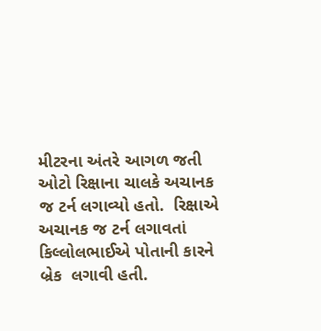મીટરના અંતરે આગળ જતી ઓટો રિક્ષાના ચાલકે અચાનક જ ટર્ન લગાવ્યો હતો.  રિક્ષાએ અચાનક જ ટર્ન લગાવતાં કિલ્લોલભાઈએ પોતાની કારને બ્રેક  લગાવી હતી.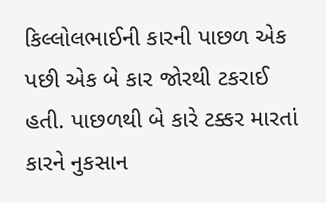કિલ્લોલભાઈની કારની પાછળ એક પછી એક બે કાર જોરથી ટકરાઈ હતી. પાછળથી બે કારે ટક્કર મારતાં કારને નુકસાન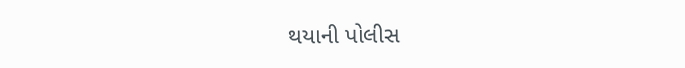થયાની પોલીસ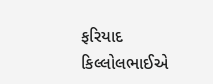ફરિયાદ કિલ્લોલભાઈએ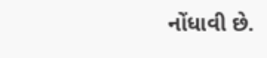નોંધાવી છે.